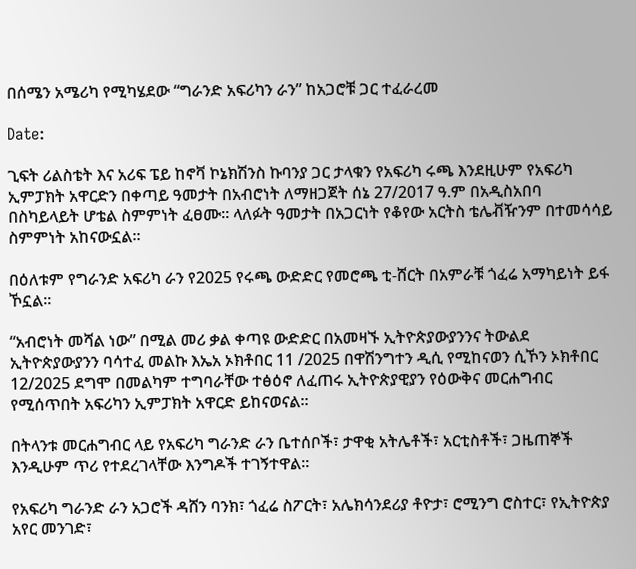በሰሜን አሜሪካ የሚካሄደው “ግራንድ አፍሪካን ራን” ከአጋሮቹ ጋር ተፈራረመ

Date:

ጊፍት ሪልስቴት እና አሪፍ ፔይ ከኖቫ ኮኔክሽንስ ኩባንያ ጋር ታላቁን የአፍሪካ ሩጫ እንደዚሁም የአፍሪካ ኢምፓክት አዋርድን በቀጣይ ዓመታት በአብሮነት ለማዘጋጀት ሰኔ 27/2017 ዓ.ም በአዲስአበባ በስካይላይት ሆቴል ስምምነት ፈፀሙ። ላለፉት ዓመታት በአጋርነት የቆየው አርትስ ቴሌቭዥንም በተመሳሳይ ስምምነት አከናውኗል።

በዕለቱም የግራንድ አፍሪካ ራን የ2025 የሩጫ ውድድር የመሮጫ ቲ-ሸርት በአምራቹ ጎፈሬ አማካይነት ይፋ ኾኗል።

“አብሮነት መሻል ነው” በሚል መሪ ቃል ቀጣዩ ውድድር በአመዛኙ ኢትዮጵያውያንንና ትውልደ ኢትዮጵያውያንን ባሳተፈ መልኩ እኤአ ኦክቶበር 11 /2025 በዋሽንግተን ዲሲ የሚከናወን ሲኾን ኦክቶበር 12/2025 ደግሞ በመልካም ተግባራቸው ተፅዕኖ ለፈጠሩ ኢትዮጵያዊያን የዕውቅና መርሐግብር የሚሰጥበት አፍሪካን ኢምፓክት አዋርድ ይከናወናል።

በትላንቱ መርሐግብር ላይ የአፍሪካ ግራንድ ራን ቤተሰቦች፣ ታዋቂ አትሌቶች፣ አርቲስቶች፣ ጋዜጠኞች እንዲሁም ጥሪ የተደረገላቸው እንግዶች ተገኝተዋል።

የአፍሪካ ግራንድ ራን አጋሮች ዳሸን ባንክ፣ ጎፈሬ ስፖርት፣ አሌክሳንደሪያ ቶዮታ፣ ሮሚንግ ሮስተር፣ የኢትዮጵያ አየር መንገድ፣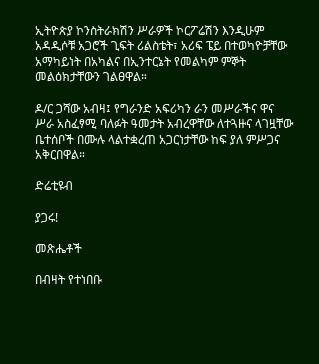ኢትዮጵያ ኮንስትራክሽን ሥራዎች ኮርፖሬሽን እንዲሁም አዳዲሶቹ አጋሮች ጊፍት ሪልስቴት፣ አሪፍ ፔይ በተወካዮቻቸው አማካይነት በአካልና በኢንተርኔት የመልካም ምኞት መልዕክታቸውን ገልፀዋል።

ዶ/ር ጋሻው አብዛ፤ የግራንድ አፍሪካን ራን መሥራችና ዋና ሥራ አስፈፃሚ ባለፉት ዓመታት አብረዋቸው ለተጓዙና ላገዟቸው ቤተሰቦች በሙሉ ላልተቋረጠ አጋርነታቸው ከፍ ያለ ምሥጋና አቅርበዋል።

ድሬቲዩብ

ያጋሩ!

መጽሔቶች

በብዛት የተነበቡ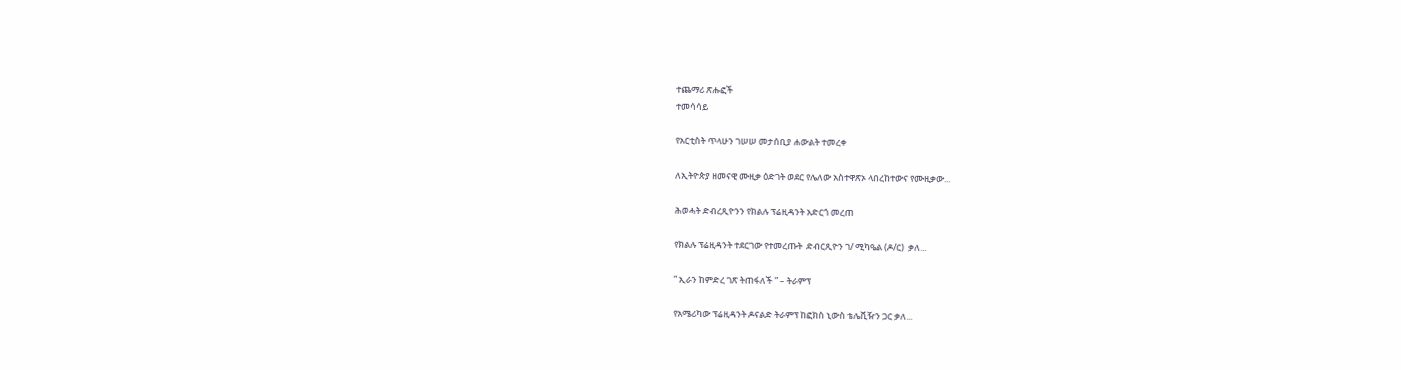ተጨማሪ ጽሑፎች
ተመሳሳይ

የአርቲስት ጥላሁን ገሠሠ መታሰቢያ ሐውልት ተመረቀ

ለኢትዮጵያ ዘመናዊ ሙዚቃ ዕድገት ወደር የሌለው አስተዋጽኦ ላበረከተውና የሙዚቃው...

ሕወሓት ድብረጺዮንን የክልሉ ፕሬዚዳንት አድርጎ መረጠ

የክልሉ ፕሬዚዳንት ተደርገው የተመረጡት  ድብርጺዮን ገ/ ሚካዔል (ዶ/ር)  ቃለ...

” ኢራን ከምድረ ገጽ ትጠፋለች ” – ትራምፕ

የአሜሪካው ፕሬዚዳንት ዶናልድ ትራምፕ ከፎክስ ኒውስ ቴሌቪዥን ጋር ቃለ...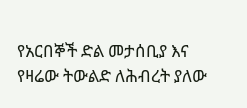የአርበኞች ድል መታሰቢያ እና የዛሬው ትውልድ ለሕብረት ያለው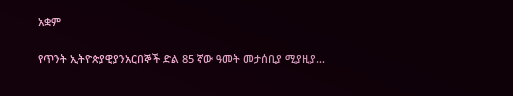አቋም

የጥንት ኢትዮጵያዊያንአርበኞች ድል 85 ኛው ዓመት መታሰቢያ ሚያዚያ...